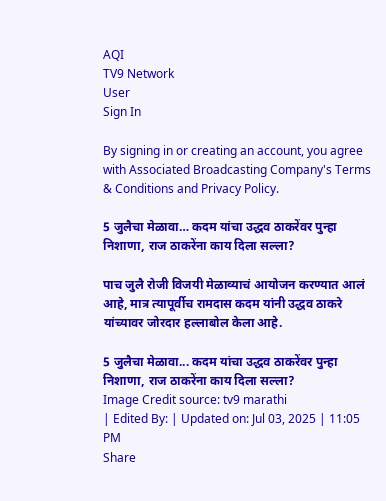AQI
TV9 Network
User
Sign In

By signing in or creating an account, you agree with Associated Broadcasting Company's Terms & Conditions and Privacy Policy.

5 जुलैचा मेळावा… कदम यांचा उद्धव ठाकरेंवर पुन्हा निशाणा, राज ठाकरेंना काय दिला सल्ला?

पाच जुलै रोजी विजयी मेळाव्याचं आयोजन करण्यात आलं आहे, मात्र त्यापूर्वीच रामदास कदम यांनी उद्धव ठाकरे यांच्यावर जोरदार हल्लाबोल केला आहे.

5 जुलैचा मेळावा... कदम यांचा उद्धव ठाकरेंवर पुन्हा निशाणा, राज ठाकरेंना काय दिला सल्ला?
Image Credit source: tv9 marathi
| Edited By: | Updated on: Jul 03, 2025 | 11:05 PM
Share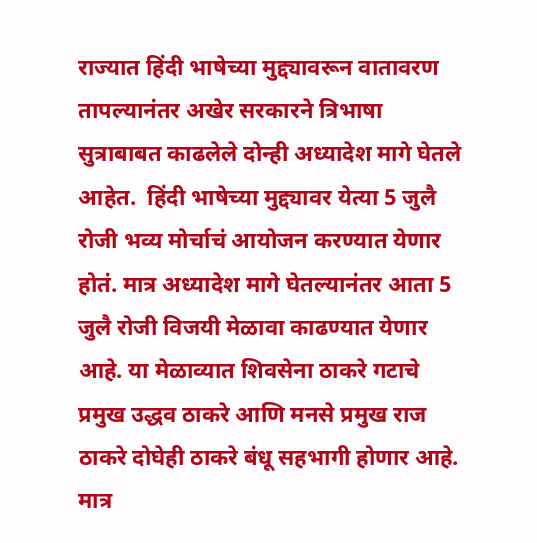राज्यात हिंदी भाषेच्या मुद्द्यावरून वातावरण तापल्यानंतर अखेर सरकारने त्रिभाषा सुत्राबाबत काढलेले दोन्ही अध्यादेश मागे घेतले आहेत.  हिंदी भाषेच्या मुद्द्यावर येत्या 5 जुलै रोजी भव्य मोर्चाचं आयोजन करण्यात येणार होतं. मात्र अध्यादेश मागे घेतल्यानंतर आता 5 जुलै रोजी विजयी मेळावा काढण्यात येणार आहे. या मेळाव्यात शिवसेना ठाकरे गटाचे प्रमुख उद्धव ठाकरे आणि मनसे प्रमुख राज ठाकरे दोघेही ठाकरे बंधू सहभागी होणार आहे. मात्र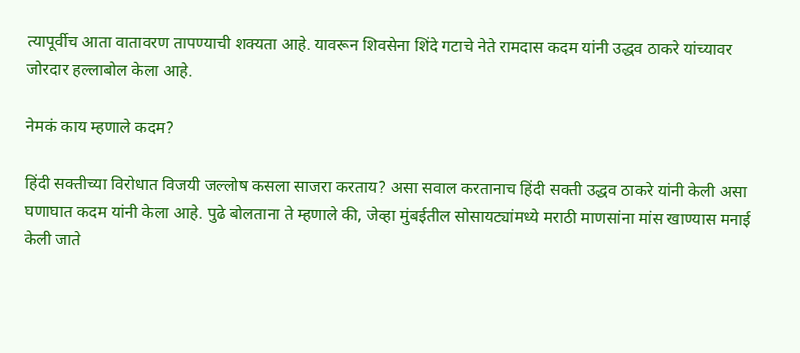त्यापूर्वीच आता वातावरण तापण्याची शक्यता आहे. यावरून शिवसेना शिंदे गटाचे नेते रामदास कदम यांनी उद्धव ठाकरे यांच्यावर जोरदार हल्लाबोल केला आहे.

नेमकं काय म्हणाले कदम?

हिंदी सक्तीच्या विरोधात विजयी जल्लोष कसला साजरा करताय? असा सवाल करतानाच हिंदी सक्ती उद्धव ठाकरे यांनी केली असा घणाघात कदम यांनी केला आहे. पुढे बोलताना ते म्हणाले की, जेव्हा मुंबईतील सोसायट्यांमध्ये मराठी माणसांना मांस खाण्यास मनाई केली जाते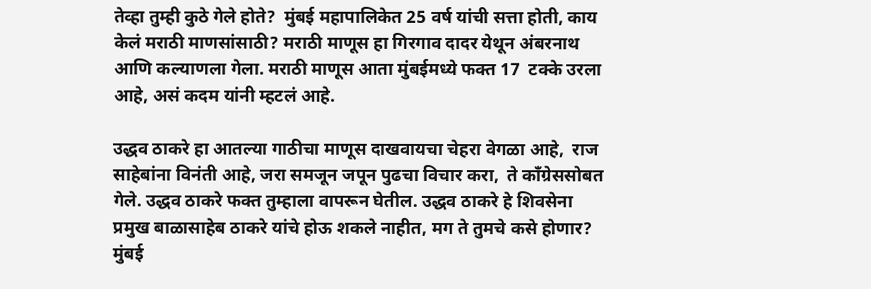तेव्हा तुम्ही कुठे गेले होते?  मुंबई महापालिकेत 25 वर्ष यांची सत्ता होती, काय केलं मराठी माणसांसाठी? मराठी माणूस हा गिरगाव दादर येथून अंबरनाथ आणि कल्याणला गेला. मराठी माणूस आता मुंबईमध्ये फक्त 17  टक्के उरला आहे, असं कदम यांनी म्हटलं आहे.

उद्धव ठाकरे हा आतल्या गाठीचा माणूस दाखवायचा चेहरा वेगळा आहे,  राज साहेबांना विनंती आहे, जरा समजून जपून पुढचा विचार करा,  ते काँग्रेससोबत गेले. उद्धव ठाकरे फक्त तुम्हाला वापरून घेतील. उद्धव ठाकरे हे शिवसेना प्रमुख बाळासाहेब ठाकरे यांचे होऊ शकले नाहीत, मग ते तुमचे कसे होणार? मुंबई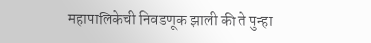महापालिकेची निवडणूक झाली की ते पुन्हा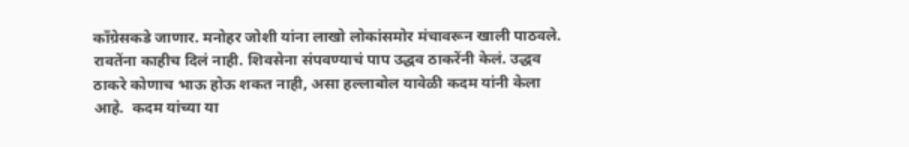काँग्रेसकडे जाणार. मनोहर जोशी यांना लाखो लोकांसमोर मंचावरून खाली पाठवले.  रावतेंना काहीच दिलं नाही. शिवसेना संपवण्याचं पाप उद्धव ठाकरेंनी केलं. उद्धव ठाकरे कोणाच भाऊ होऊ शकत नाही, असा हल्लाबोल यावेळी कदम यांनी केला आहे.  कदम यांच्या या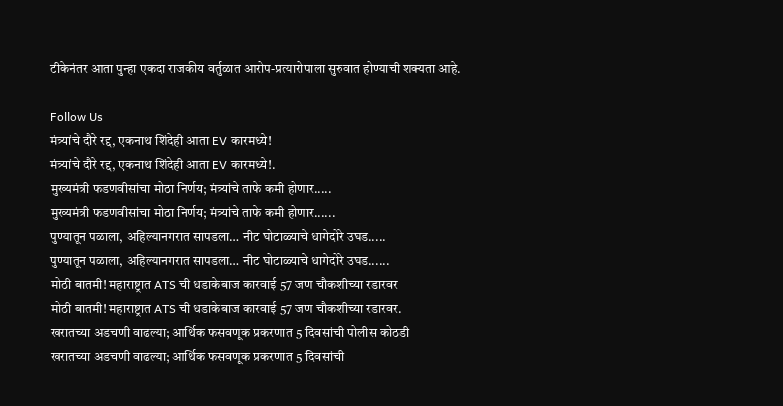टीकेनंतर आता पुन्हा एकदा राजकीय वर्तुळात आरोप-प्रत्यारोपाला सुरुवात होण्याची शक्यता आहे.

Follow Us
मंत्र्यांचे दौरे रद्द, एकनाथ शिंदेही आता EV कारमध्ये!
मंत्र्यांचे दौरे रद्द, एकनाथ शिंदेही आता EV कारमध्ये!.
मुख्यमंत्री फडणवीसांचा मोठा निर्णय; मंत्र्यांचे ताफे कमी होणार.....
मुख्यमंत्री फडणवीसांचा मोठा निर्णय; मंत्र्यांचे ताफे कमी होणार......
पुण्यातून पळाला, अहिल्यानगरात सापडला… नीट घोटाळ्याचे धागेदोरे उघड.....
पुण्यातून पळाला, अहिल्यानगरात सापडला… नीट घोटाळ्याचे धागेदोरे उघड......
मोठी बातमी! महाराष्ट्रात ATS ची धडाकेबाज कारवाई 57 जण चौकशीच्या रडारवर
मोठी बातमी! महाराष्ट्रात ATS ची धडाकेबाज कारवाई 57 जण चौकशीच्या रडारवर.
खरातच्या अडचणी वाढल्या; आर्थिक फसवणूक प्रकरणात 5 दिवसांची पोलीस कोठडी
खरातच्या अडचणी वाढल्या; आर्थिक फसवणूक प्रकरणात 5 दिवसांची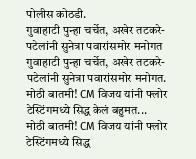पोलीस कोठडी.
गुवाहाटी पुन्हा चर्चेत, अखेर तटकरे- पटेलांनी सुनेत्रा पवारांसमोर मनोगत
गुवाहाटी पुन्हा चर्चेत, अखेर तटकरे- पटेलांनी सुनेत्रा पवारांसमोर मनोगत.
मोठी बातमी! CM विजय यांनी फ्लोर टेस्टिंगमध्ये सिद्ध केलं बहुमत...
मोठी बातमी! CM विजय यांनी फ्लोर टेस्टिंगमध्ये सिद्ध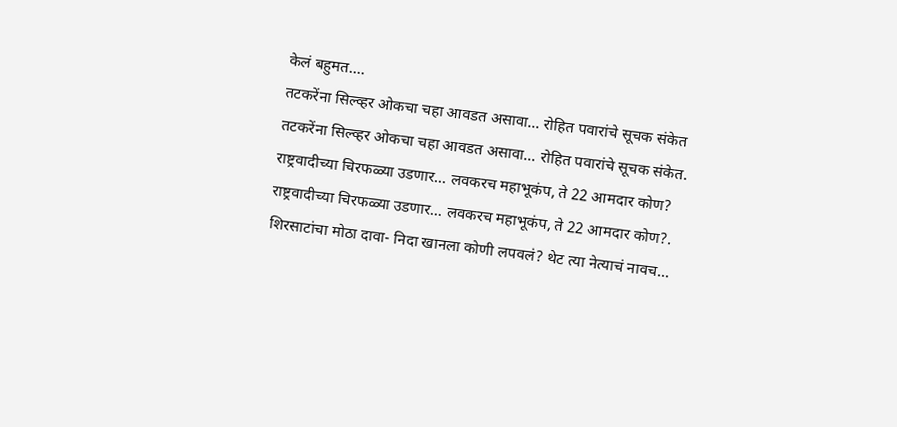केलं बहुमत....
तटकरेंना सिल्व्हर ओकचा चहा आवडत असावा... रोहित पवारांचे सूचक संकेत
तटकरेंना सिल्व्हर ओकचा चहा आवडत असावा... रोहित पवारांचे सूचक संकेत.
राष्ट्रवादीच्या चिरफळ्या उडणार... लवकरच महाभूकंप, ते 22 आमदार कोण?
राष्ट्रवादीच्या चिरफळ्या उडणार... लवकरच महाभूकंप, ते 22 आमदार कोण?.
शिरसाटांचा मोठा दावा- निदा खानला कोणी लपवलं? थेट त्या नेत्याचं नावच...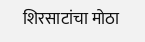शिरसाटांचा मोठा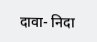दावा- निदा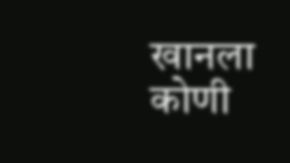खानला कोणी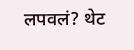लपवलं? थेट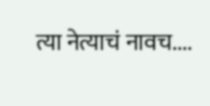त्या नेत्याचं नावच....